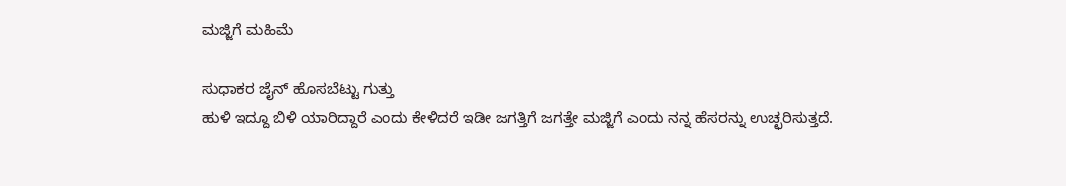ಮಜ್ಜಿಗೆ ಮಹಿಮೆ

ಸುಧಾಕರ ಜೈನ್ ಹೊಸಬೆಟ್ಟು ಗುತ್ತು
ಹುಳಿ ಇದ್ದೂ ಬಿಳಿ ಯಾರಿದ್ದಾರೆ ಎಂದು ಕೇಳಿದರೆ ಇಡೀ ಜಗತ್ತಿಗೆ ಜಗತ್ತೇ ಮಜ್ಜಿಗೆ ಎಂದು ನನ್ನ ಹೆಸರನ್ನು ಉಚ್ಛರಿಸುತ್ತದೆ.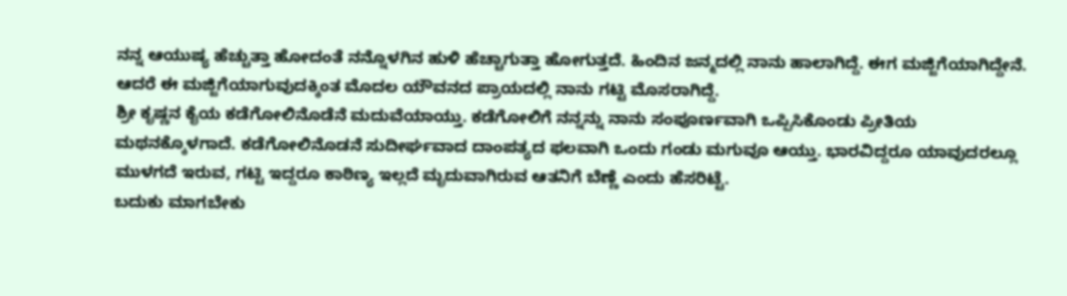ನನ್ನ ಆಯುಷ್ಯ ಹೆಚ್ಚುತ್ತಾ ಹೋದಂತೆ ನನ್ನೊಳಗಿನ ಹುಳಿ ಹೆಚ್ಚಾಗುತ್ತಾ ಹೋಗುತ್ತದೆ. ಹಿಂದಿನ ಜನ್ಮದಲ್ಲಿ ನಾನು ಹಾಲಾಗಿದ್ದೆ. ಈಗ ಮಜ್ಜಿಗೆಯಾಗಿದ್ದೇನೆ. ಆದರೆ ಈ ಮಜ್ಜಿಗೆಯಾಗುವುದಕ್ಕಿಂತ ಮೊದಲ ಯೌವನದ ಪ್ರಾಯದಲ್ಲಿ ನಾನು ಗಟ್ಟಿ ಮೊಸರಾಗಿದ್ದೆ.
ಶ್ರೀ ಕೃಷ್ಣನ ಕೈಯ ಕಡೆಗೋಲಿನೊಡೆನೆ ಮದುವೆಯಾಯ್ತು. ಕಡೆಗೋಲಿಗೆ ನನ್ನನ್ನು ನಾನು ಸಂಪೂರ್ಣವಾಗಿ ಒಪ್ಪಿಸಿಕೊಂಡು ಪ್ರೀತಿಯ ಮಥನಕ್ಕೊಳಗಾದೆ. ಕಡೆಗೋಲಿನೊಡನೆ ಸುದೀರ್ಘವಾದ ದಾಂಪತ್ಯದ ಫಲವಾಗಿ ಒಂದು ಗಂಡು ಮಗುವೂ ಆಯ್ತು. ಭಾರವಿದ್ದರೂ ಯಾವುದರಲ್ಲೂ ಮುಳಗದೆ ಇರುವ, ಗಟ್ಟಿ ಇದ್ದರೂ ಕಾಠಿಣ್ಯ ಇಲ್ಲದೆ ಮೃದುವಾಗಿರುವ ಆತನಿಗೆ ಬೆಣ್ಣೆ ಎಂದು ಹೆಸರಿಟ್ಟೆ.
ಬದುಕು ಮಾಗಬೇಕು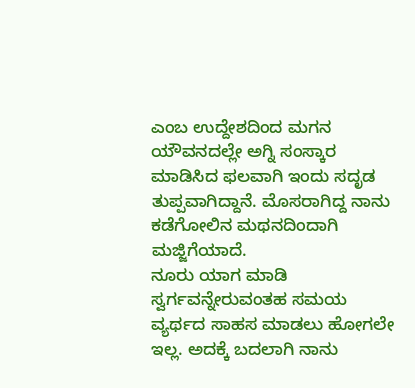ಎಂಬ ಉದ್ದೇಶದಿಂದ ಮಗನ ಯೌವನದಲ್ಲೇ ಅಗ್ನಿ ಸಂಸ್ಕಾರ ಮಾಡಿಸಿದ ಫಲವಾಗಿ ಇಂದು ಸದೃಡ ತುಪ್ಪವಾಗಿದ್ದಾನೆ. ಮೊಸರಾಗಿದ್ದ ನಾನು ಕಡೆಗೋಲಿನ ಮಥನದಿಂದಾಗಿ ಮಜ್ಜಿಗೆಯಾದೆ.
ನೂರು ಯಾಗ ಮಾಡಿ ಸ್ವರ್ಗವನ್ನೇರುವಂತಹ ಸಮಯ ವ್ಯರ್ಥದ ಸಾಹಸ ಮಾಡಲು ಹೋಗಲೇ ಇಲ್ಲ. ಅದಕ್ಕೆ ಬದಲಾಗಿ ನಾನು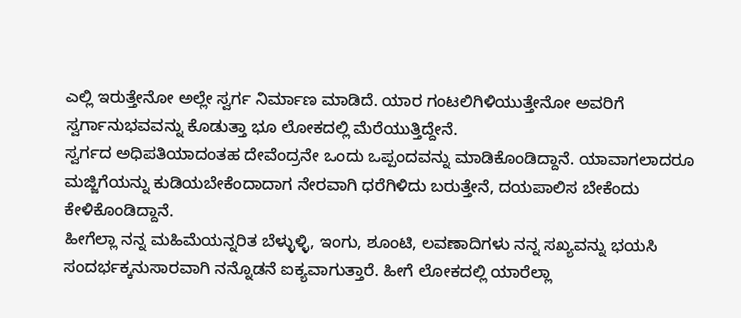ಎಲ್ಲಿ ಇರುತ್ತೇನೋ ಅಲ್ಲೇ ಸ್ವರ್ಗ ನಿರ್ಮಾಣ ಮಾಡಿದೆ. ಯಾರ ಗಂಟಲಿಗಿಳಿಯುತ್ತೇನೋ ಅವರಿಗೆ ಸ್ವರ್ಗಾನುಭವವನ್ನು ಕೊಡುತ್ತಾ ಭೂ ಲೋಕದಲ್ಲಿ ಮೆರೆಯುತ್ತಿದ್ದೇನೆ.
ಸ್ವರ್ಗದ ಅಧಿಪತಿಯಾದಂತಹ ದೇವೆಂದ್ರನೇ ಒಂದು ಒಪ್ಪಂದವನ್ನು ಮಾಡಿಕೊಂಡಿದ್ದಾನೆ. ಯಾವಾಗಲಾದರೂ ಮಜ್ಜಿಗೆಯನ್ನು ಕುಡಿಯಬೇಕೆಂದಾದಾಗ ನೇರವಾಗಿ ಧರೆಗಿಳಿದು ಬರುತ್ತೇನೆ, ದಯಪಾಲಿಸ ಬೇಕೆಂದು ಕೇಳಿಕೊಂಡಿದ್ದಾನೆ.
ಹೀಗೆಲ್ಲಾ ನನ್ನ ಮಹಿಮೆಯನ್ನರಿತ ಬೆಳ್ಳುಳ್ಳಿ, ಇಂಗು, ಶೂಂಟಿ, ಲವಣಾದಿಗಳು ನನ್ನ ಸಖ್ಯವನ್ನು ಭಯಸಿ ಸಂದರ್ಭಕ್ಕನುಸಾರವಾಗಿ ನನ್ನೊಡನೆ ಐಕ್ಯವಾಗುತ್ತಾರೆ. ಹೀಗೆ ಲೋಕದಲ್ಲಿ ಯಾರೆಲ್ಲಾ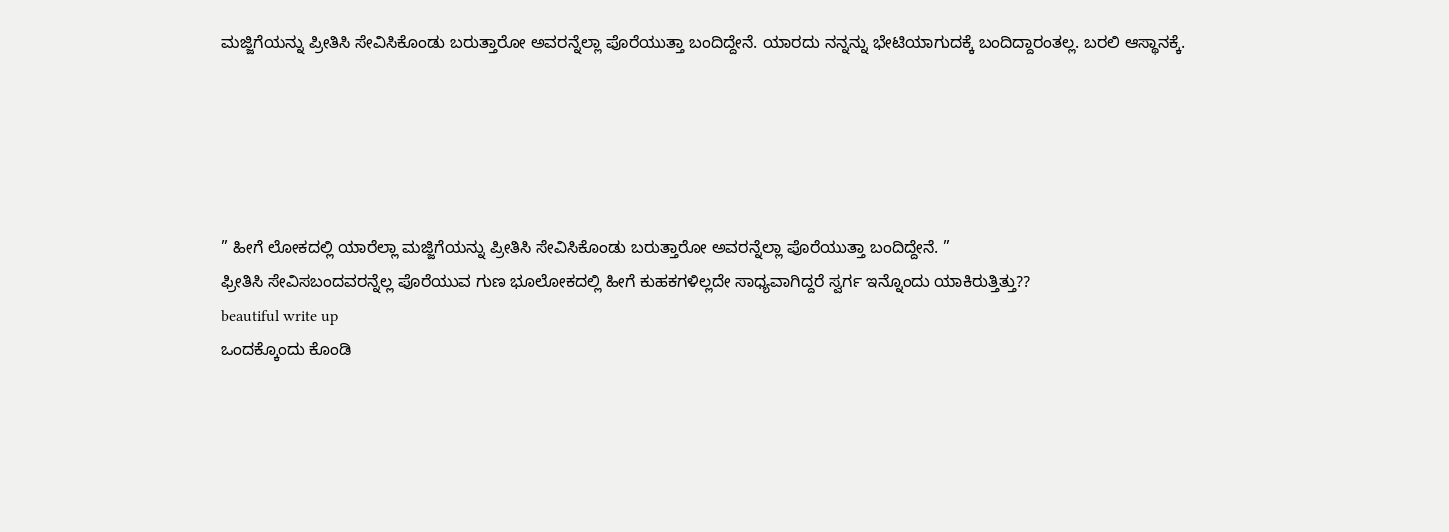ಮಜ್ಜಿಗೆಯನ್ನು ಪ್ರೀತಿಸಿ ಸೇವಿಸಿಕೊಂಡು ಬರುತ್ತಾರೋ ಅವರನ್ನೆಲ್ಲಾ ಪೊರೆಯುತ್ತಾ ಬಂದಿದ್ದೇನೆ. ಯಾರದು ನನ್ನನ್ನು ಭೇಟಿಯಾಗುದಕ್ಕೆ ಬಂದಿದ್ದಾರಂತಲ್ಲ. ಬರಲಿ ಆಸ್ಥಾನಕ್ಕೆ.





” ಹೀಗೆ ಲೋಕದಲ್ಲಿ ಯಾರೆಲ್ಲಾ ಮಜ್ಜಿಗೆಯನ್ನು ಪ್ರೀತಿಸಿ ಸೇವಿಸಿಕೊಂಡು ಬರುತ್ತಾರೋ ಅವರನ್ನೆಲ್ಲಾ ಪೊರೆಯುತ್ತಾ ಬಂದಿದ್ದೇನೆ. ”
ಫ್ರೀತಿಸಿ ಸೇವಿಸಬಂದವರನ್ನೆಲ್ಲ ಪೊರೆಯುವ ಗುಣ ಭೂಲೋಕದಲ್ಲಿ ಹೀಗೆ ಕುಹಕಗಳಿಲ್ಲದೇ ಸಾಧ್ಯವಾಗಿದ್ದರೆ ಸ್ವರ್ಗ ಇನ್ನೊಂದು ಯಾಕಿರುತ್ತಿತ್ತು??
beautiful write up
ಒಂದಕ್ಕೊಂದು ಕೊಂಡಿ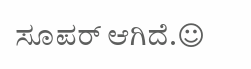ಸೂಪರ್ ಆಗಿದೆ.☺